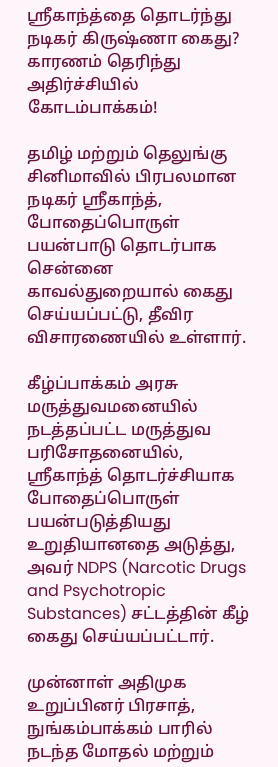ஸ்ரீகாந்த்தை தொடர்ந்து நடிகர் கிருஷ்ணா கைது? காரணம் தெரிந்து அதிர்ச்சியில் கோடம்பாக்கம்!

தமிழ் மற்றும் தெலுங்கு சினிமாவில் பிரபலமான நடிகர் ஸ்ரீகாந்த், போதைப்பொருள் பயன்பாடு தொடர்பாக சென்னை காவல்துறையால் கைது செய்யப்பட்டு, தீவிர விசாரணையில் உள்ளார்.

கீழ்ப்பாக்கம் அரசு மருத்துவமனையில் நடத்தப்பட்ட மருத்துவ பரிசோதனையில், ஸ்ரீகாந்த் தொடர்ச்சியாக போதைப்பொருள் பயன்படுத்தியது உறுதியானதை அடுத்து, அவர் NDPS (Narcotic Drugs and Psychotropic Substances) சட்டத்தின் கீழ் கைது செய்யப்பட்டார்.

முன்னாள் அதிமுக உறுப்பினர் பிரசாத், நுங்கம்பாக்கம் பாரில் நடந்த மோதல் மற்றும்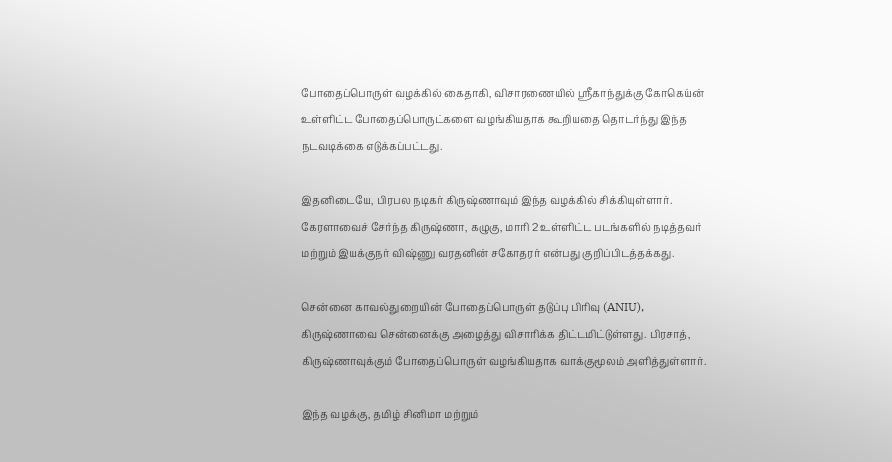போதைப்பொருள் வழக்கில் கைதாகி, விசாரணையில் ஸ்ரீகாந்துக்கு கோகெய்ன் உள்ளிட்ட போதைப்பொருட்களை வழங்கியதாக கூறியதை தொடர்ந்து இந்த நடவடிக்கை எடுக்கப்பட்டது.

இதனிடையே, பிரபல நடிகர் கிருஷ்ணாவும் இந்த வழக்கில் சிக்கியுள்ளார். கேரளாவைச் சேர்ந்த கிருஷ்ணா, கழுகு, மாரி 2 உள்ளிட்ட படங்களில் நடித்தவர் மற்றும் இயக்குநர் விஷ்ணு வரதனின் சகோதரர் என்பது குறிப்பிடத்தக்கது.

சென்னை காவல்துறையின் போதைப்பொருள் தடுப்பு பிரிவு (ANIU), கிருஷ்ணாவை சென்னைக்கு அழைத்து விசாரிக்க திட்டமிட்டுள்ளது. பிரசாத், கிருஷ்ணாவுக்கும் போதைப்பொருள் வழங்கியதாக வாக்குமூலம் அளித்துள்ளார்.

இந்த வழக்கு, தமிழ் சினிமா மற்றும்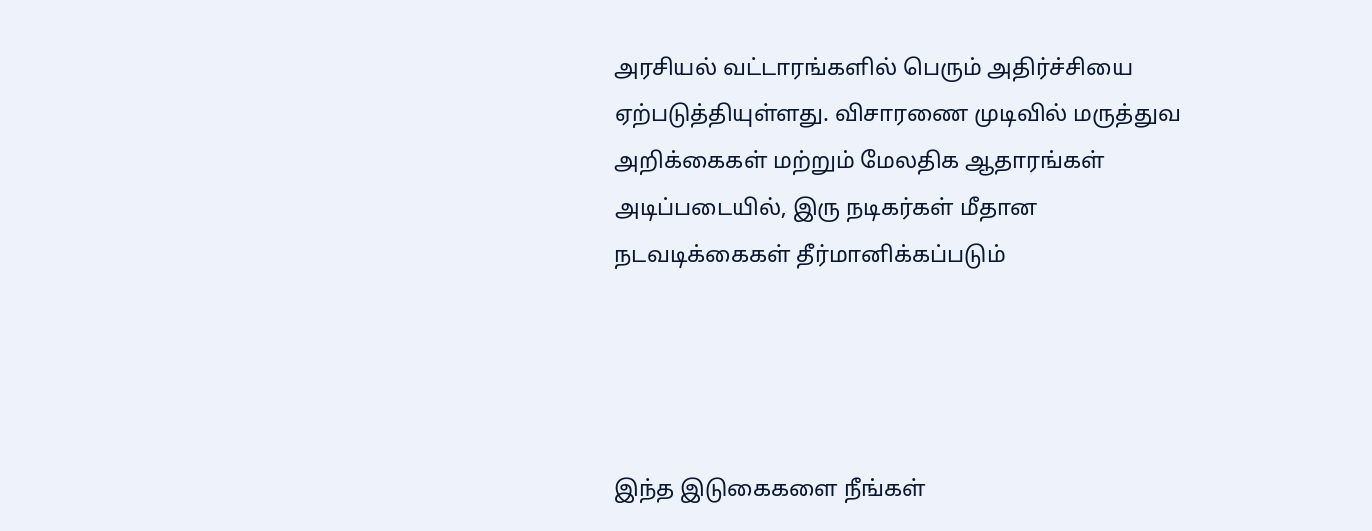அரசியல் வட்டாரங்களில் பெரும் அதிர்ச்சியை ஏற்படுத்தியுள்ளது. விசாரணை முடிவில் மருத்துவ அறிக்கைகள் மற்றும் மேலதிக ஆதாரங்கள் அடிப்படையில், இரு நடிகர்கள் மீதான நடவடிக்கைகள் தீர்மானிக்கப்படும்




இந்த இடுகைகளை நீங்கள்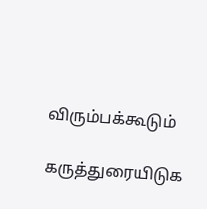விரும்பக்கூடும்

கருத்துரையிடுக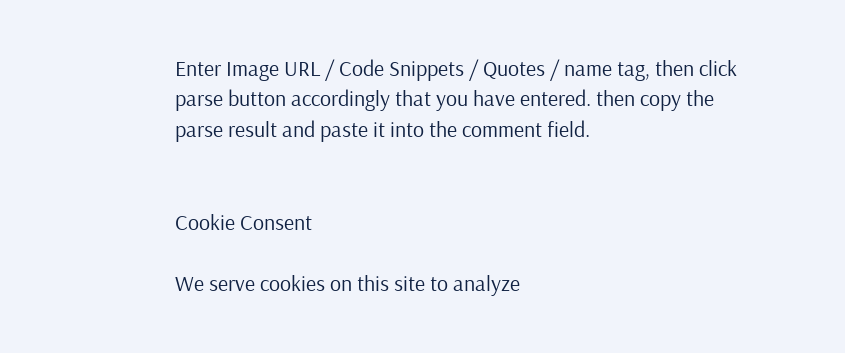Enter Image URL / Code Snippets / Quotes / name tag, then click parse button accordingly that you have entered. then copy the parse result and paste it into the comment field.


Cookie Consent

We serve cookies on this site to analyze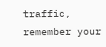traffic, remember your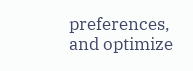preferences, and optimize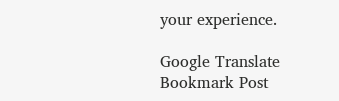your experience.

Google Translate
Bookmark Post